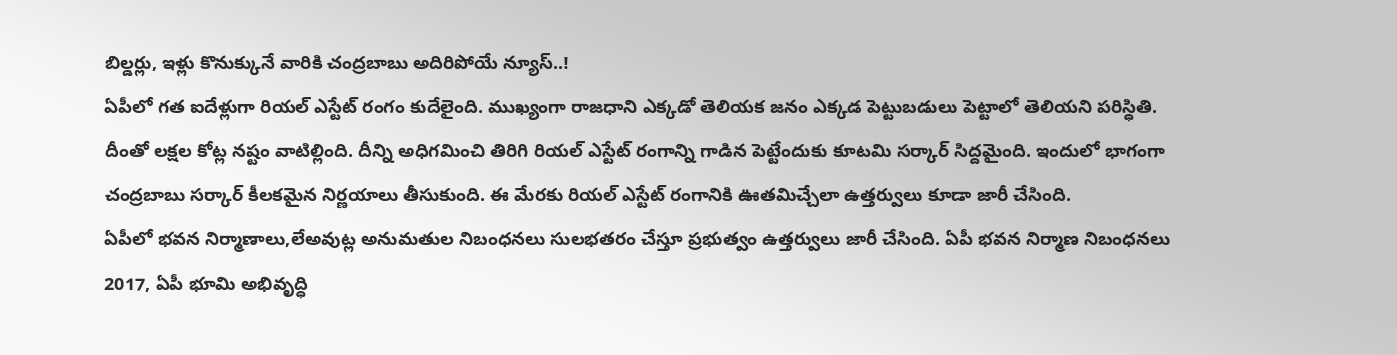బిల్డర్లు, ఇళ్లు కొనుక్కునే వారికి చంద్రబాబు అదిరిపోయే న్యూస్..!
ఏపీలో గత ఐదేళ్లుగా రియల్ ఎస్టేట్ రంగం కుదేలైంది. ముఖ్యంగా రాజధాని ఎక్కడో తెలియక జనం ఎక్కడ పెట్టుబడులు పెట్టాలో తెలియని పరిస్ధితి. దీంతో లక్షల కోట్ల నష్టం వాటిల్లింది. దీన్ని అధిగమించి తిరిగి రియల్ ఎస్టేట్ రంగాన్ని గాడిన పెట్టేందుకు కూటమి సర్కార్ సిద్దమైంది. ఇందులో భాగంగా చంద్రబాబు సర్కార్ కీలకమైన నిర్ణయాలు తీసుకుంది. ఈ మేరకు రియల్ ఎస్టేట్ రంగానికి ఊతమిచ్చేలా ఉత్తర్వులు కూడా జారీ చేసింది.
ఏపీలో భవన నిర్మాణాలు,లేఅవుట్ల అనుమతుల నిబంధనలు సులభతరం చేస్తూ ప్రభుత్వం ఉత్తర్వులు జారీ చేసింది. ఏపీ భవన నిర్మాణ నిబంధనలు 2017, ఏపీ భూమి అభివృద్ధి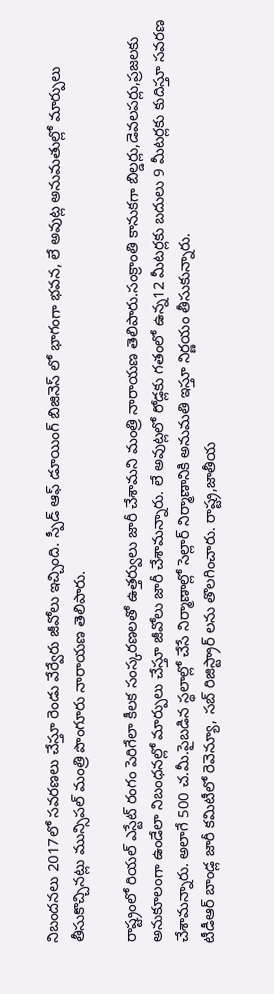నిబందనలు 2017లో సవరణలు చేస్తూ రెండు వేర్వేరు జీవోలు ఇచ్చింది. స్పీడ్ ఆఫ్ డూయింగ్ బిజినెస్ లో భాగంగా భవన, లే అవుట్ల అనుమతుల్లో మార్పులు తీసుకొచ్చినట్లు మున్సిపల్ మంత్రి పొంగూరు నారాయణ తెలిపారు.

రాష్ట్రంలో రియల్ ఎస్టేట్ రంగం పెరిగేలా కీలక సంస్కరణలతో ఉత్తర్వులు జారీ చేశామని మంత్రి నారాయణ తెలిపారు.సంక్రాంతి కానుకగా బిల్డర్లు,డెవలపర్లు,ప్రజలకు అనుకూలంగా ఉండేలా నిబంధనల్లో మార్పులు చేస్తూ జీవోలు జారీ చేశామన్నారు. లే అవుట్లలో రోడ్లకు గతంలో ఉన్న12 మీటర్లకు బదులు 9 మీటర్లకు కుదిస్తూ సవరణ చేశామన్నారు. అలాగే 500 చ.మీ.పైబడిన స్థలాల్లో చేసే నిర్మాణాల్లో సెల్లార్ నిర్మాణానికి అనుమతి ఇస్తూ నిర్ణయం తీసుకున్నారు.
టీడీఆర్ బాండ్ల జారీ కమిటీలో రెవెన్యూ, సబ్ రిజిస్ట్రార్ లను తొలగించారు. రాష్ట్ర,జాతీయ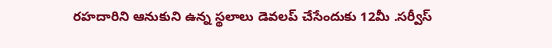రహదారిని ఆనుకుని ఉన్న స్థలాలు డెవలప్ చేసేందుకు 12మీ .సర్వీస్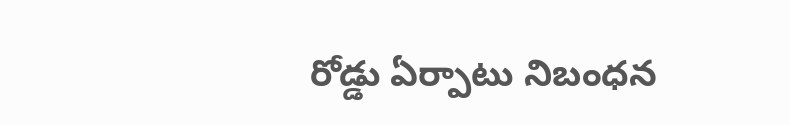రోడ్డు ఏర్పాటు నిబంధన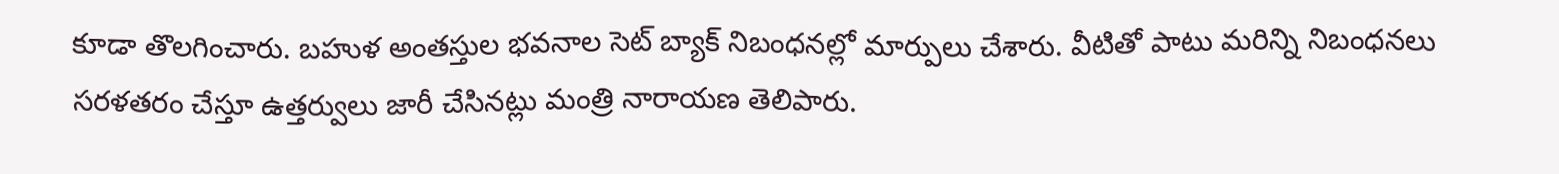కూడా తొలగించారు. బహుళ అంతస్తుల భవనాల సెట్ బ్యాక్ నిబంధనల్లో మార్పులు చేశారు. వీటితో పాటు మరిన్ని నిబంధనలు సరళతరం చేస్తూ ఉత్తర్వులు జారీ చేసినట్లు మంత్రి నారాయణ తెలిపారు.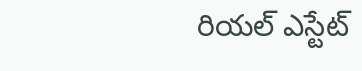రియల్ ఎస్టేట్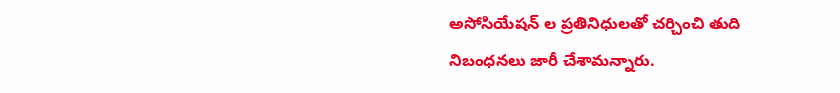అసోసియేషన్ ల ప్రతినిధులతో చర్చించి తుది నిబంధనలు జారీ చేశామన్నారు.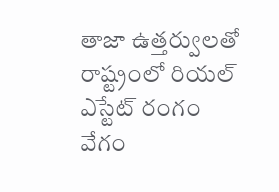తాజా ఉత్తర్వులతో రాష్ట్రంలో రియల్ ఎస్టేట్ రంగం వేగం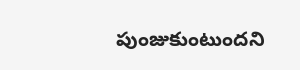పుంజుకుంటుందని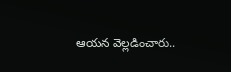ఆయన వెల్లడించారు..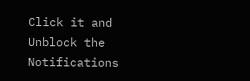Click it and Unblock the Notifications